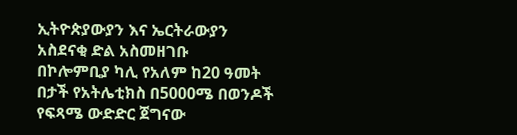ኢትዮጵያውያን እና ኤርትራውያን አስደናቂ ድል አስመዘገቡ
በኮሎምቢያ ካሊ የአለም ከ20 ዓመት በታች የአትሌቲክስ በ5000ሜ በወንዶች የፍጻሜ ውድድር ጀግናው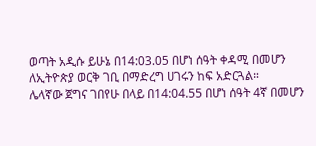ወጣት አዲሱ ይሁኔ በ14:03.05 በሆነ ሰዓት ቀዳሚ በመሆን ለኢትዮጵያ ወርቅ ገቢ በማድረግ ሀገሩን ከፍ አድርጓል።
ሌላኛው ጀግና ገበየሁ በላይ በ14:04.55 በሆነ ሰዓት 4ኛ በመሆን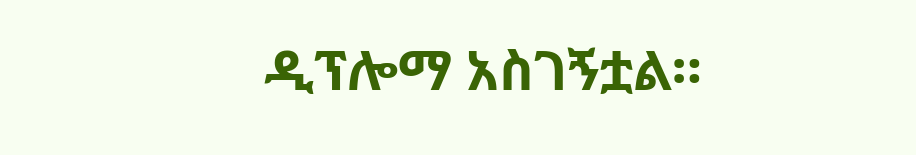ዲፕሎማ አስገኝቷል።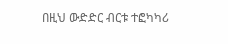በዚህ ውድድር ብርቱ ተፎካካሪ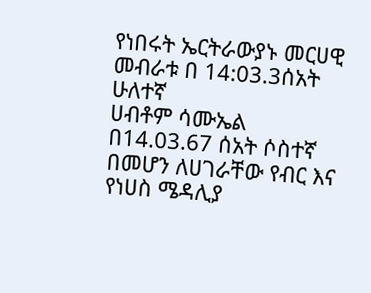የነበሩት ኤርትራውያኑ መርሀዊ መብራቱ በ 14:03.3ሰአት ሁለተኛ
ሀብቶም ሳሙኤል በ14.03.67 ሰአት ሶስተኛ በመሆን ለሀገራቸው የብር እና የነሀስ ሜዳሊያ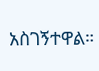አስገኝተዋል።